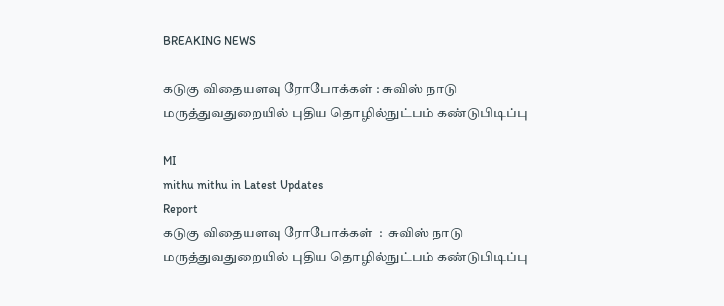BREAKING NEWS

கடுகு விதையளவு ரோபோக்கள் : சுவிஸ் நாடு மருத்துவதுறையில் புதிய தொழில்நுட்பம் கண்டுபிடிப்பு

MI
mithu mithu in Latest Updates
Report
கடுகு விதையளவு ரோபோக்கள்  :  சுவிஸ் நாடு மருத்துவதுறையில் புதிய தொழில்நுட்பம் கண்டுபிடிப்பு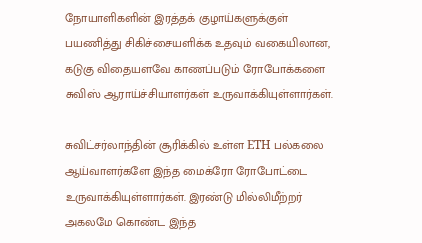நோயாளிகளின் இரத்தக் குழாய்களுக்குள் பயணித்து சிகிச்சையளிக்க உதவும் வகையிலான, கடுகு விதையளவே காணப்படும் ரோபோக்களை சுவிஸ் ஆராய்ச்சியாளர்கள் உருவாக்கியுள்ளார்கள்.

சுவிட்சர்லாந்தின் சூரிக்கில் உள்ள ETH பல்கலை ஆய்வாளர்களே இந்த மைக்ரோ ரோபோட்டை உருவாக்கியுள்ளார்கள். இரண்டு மில்லிமீற்றர் அகலமே கொண்ட இந்த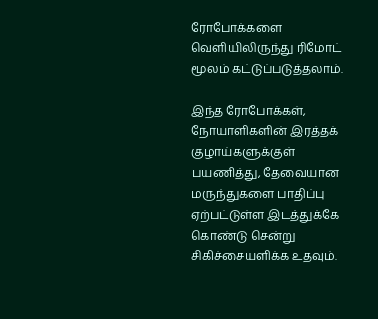ரோபோக்களை வெளியிலிருந்து ரிமோட் மூலம் கட்டுப்படுத்தலாம்.

இந்த ரோபோக்கள், நோயாளிகளின் இரத்தக் குழாய்களுக்குள் பயணித்து, தேவையான மருந்துகளை பாதிப்பு ஏற்பட்டுள்ள இடத்துக்கே கொண்டு சென்று சிகிச்சையளிக்க உதவும்.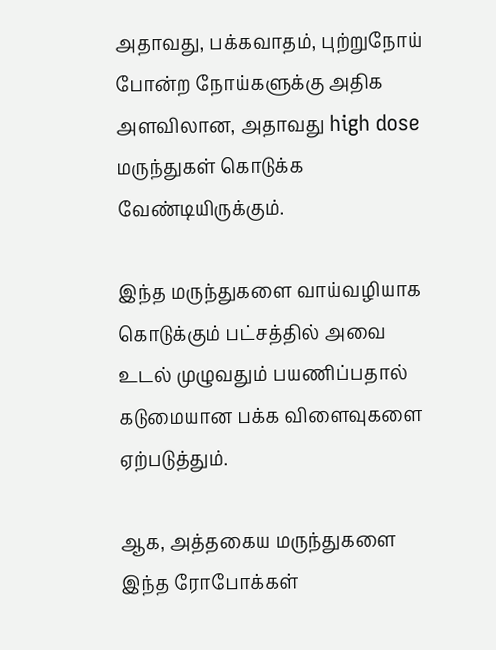அதாவது, பக்கவாதம், புற்றுநோய் போன்ற நோய்களுக்கு அதிக அளவிலான, அதாவது high dose மருந்துகள் கொடுக்க வேண்டியிருக்கும்.

இந்த மருந்துகளை வாய்வழியாக கொடுக்கும் பட்சத்தில் அவை உடல் முழுவதும் பயணிப்பதால் கடுமையான பக்க விளைவுகளை ஏற்படுத்தும்.

ஆக, அத்தகைய மருந்துகளை இந்த ரோபோக்கள்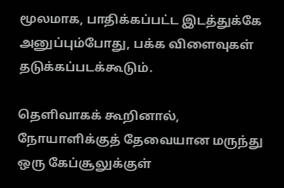மூலமாக, பாதிக்கப்பட்ட இடத்துக்கே அனுப்பும்போது, பக்க விளைவுகள் தடுக்கப்படக்கூடும்.

தெளிவாகக் கூறினால், நோயாளிக்குத் தேவையான மருந்து ஒரு கேப்சூலுக்குள்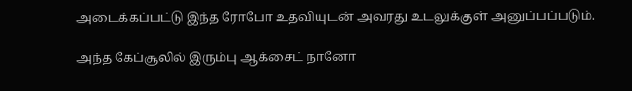அடைக்கப்பட்டு இந்த ரோபோ உதவியுடன் அவரது உடலுக்குள் அனுப்பப்படும்.

அந்த கேப்சூலில் இரும்பு ஆக்சைட் நானோ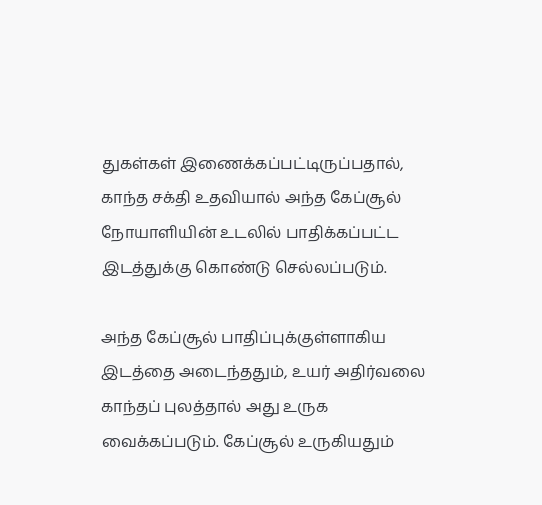துகள்கள் இணைக்கப்பட்டிருப்பதால், காந்த சக்தி உதவியால் அந்த கேப்சூல் நோயாளியின் உடலில் பாதிக்கப்பட்ட இடத்துக்கு கொண்டு செல்லப்படும்.

அந்த கேப்சூல் பாதிப்புக்குள்ளாகிய இடத்தை அடைந்ததும், உயர் அதிர்வலை காந்தப் புலத்தால் அது உருக வைக்கப்படும். கேப்சூல் உருகியதும்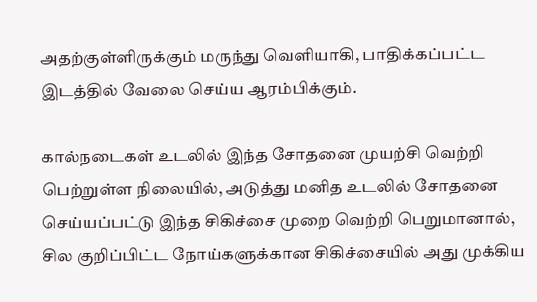அதற்குள்ளிருக்கும் மருந்து வெளியாகி, பாதிக்கப்பட்ட இடத்தில் வேலை செய்ய ஆரம்பிக்கும்.

கால்நடைகள் உடலில் இந்த சோதனை முயற்சி வெற்றி பெற்றுள்ள நிலையில், அடுத்து மனித உடலில் சோதனை செய்யப்பட்டு இந்த சிகிச்சை முறை வெற்றி பெறுமானால், சில குறிப்பிட்ட நோய்களுக்கான சிகிச்சையில் அது முக்கிய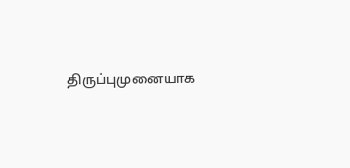திருப்புமுனையாக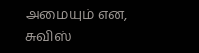அமையும் என, சுவிஸ்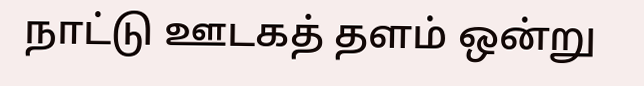நாட்டு ஊடகத் தளம் ஒன்று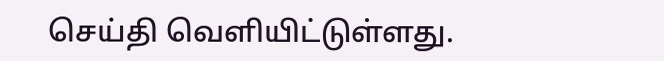செய்தி வெளியிட்டுள்ளது.